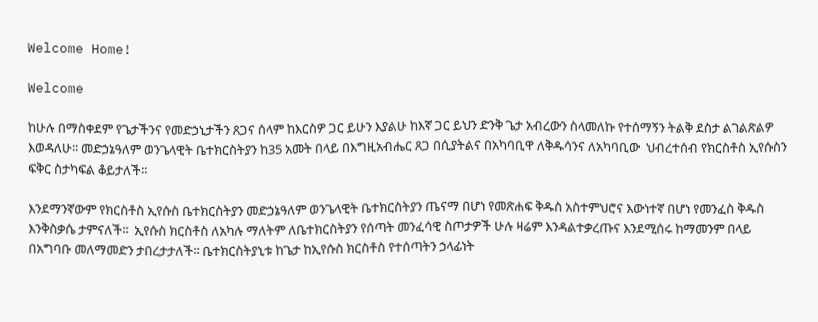Welcome Home!

Welcome

ከሁሉ በማስቀደም የጌታችንና የመድኃኒታችን ጸጋና ሰላም ከእርስዎ ጋር ይሁን እያልሁ ከእኛ ጋር ይህን ድንቅ ጌታ አብረውን ስላመለኩ የተሰማኝን ትልቅ ደስታ ልገልጽልዎ እወዳለሁ፡፡ መድኃኔዓለም ወንጌላዊት ቤተክርስትያን ከ35 አመት በላይ በእግዚአብሔር ጸጋ በሲያትልና በአካባቢዋ ለቅዱሳንና ለአካባቢው  ህብረተሰብ የክርስቶስ ኢየሱስን ፍቅር ስታካፍል ቆይታለች፡፡

እንደማንኛውም የክርስቶስ ኢየሱስ ቤተክርስትያን መድኃኔዓለም ወንጌላዊት ቤተክርስትያን ጤናማ በሆነ የመጽሐፍ ቅዱስ አስተምህሮና እውነተኛ በሆነ የመንፈስ ቅዱስ እንቅስቃሴ ታምናለች፡፡  ኢየሱስ ክርስቶስ ለአካሉ ማለትም ለቤተክርስትያን የሰጣት መንፈሳዊ ስጦታዎች ሁሉ ዛሬም እንዳልተቃረጡና እንደሚሰሩ ከማመንም በላይ በአግባቡ መለማመድን ታበረታታለች፡፡ ቤተክርስትያኒቱ ከጌታ ከኢየሱስ ክርስቶስ የተሰጣትን ኃላፊነት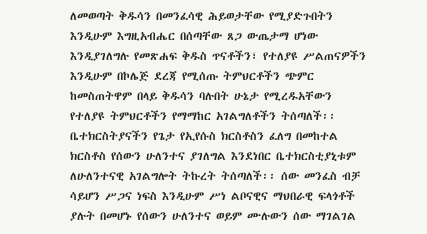ለመወጣት ቅዱሳን በመንፈሳዊ ሕይወታቸው የሚያድጉበትን እንዲሁም እግዚአብሔር በሰጣቸው ጸጋ ውጤታማ ሆነው እንዲያገለግሉ የመጽሐፍ ቅዱስ ጥናቶችን፣ የተለያዩ ሥልጠናዎችን እንዲሁም በኮሌጅ ደረጃ የሚሰጡ ትምህርቶችን ጭምር ከመስጠትዋም በላይ ቅዱሳን ባሉበት ሁኔታ የሚረዱአቸውን የተለያዩ ትምህርቶችን የማማከር አገልግለቶችን ትሰጣለች፡፡ ቤተክርስትያናችን የጌታ የኢየሱስ ክርስቶስን ፈለግ በመከተል ክርስቶስ የሰውን ሁለንተና ያገለግል እንደነበር ቤተክርስቲያኒቱም ለሁለንተናዊ አገልግሎት ትኩረት ትሰጣለች፡፡ ሰው መንፈስ ብቻ ሳይሆን ሥጋና ነፍስ እንዲሁም ሥነ ልቦናዊና ማህበራዊ ፍላጎቶች ያሉት በመሆኑ የሰውን ሁለንተና ወይም ሙሉውን ሰው ማገልገል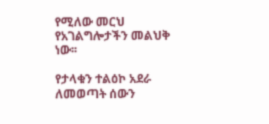የሚለው መርህ  የአገልግሎታችን መልህቅ ነው፡፡

የታላቁን ተልዕኮ አደራ ለመወጣት ሰውን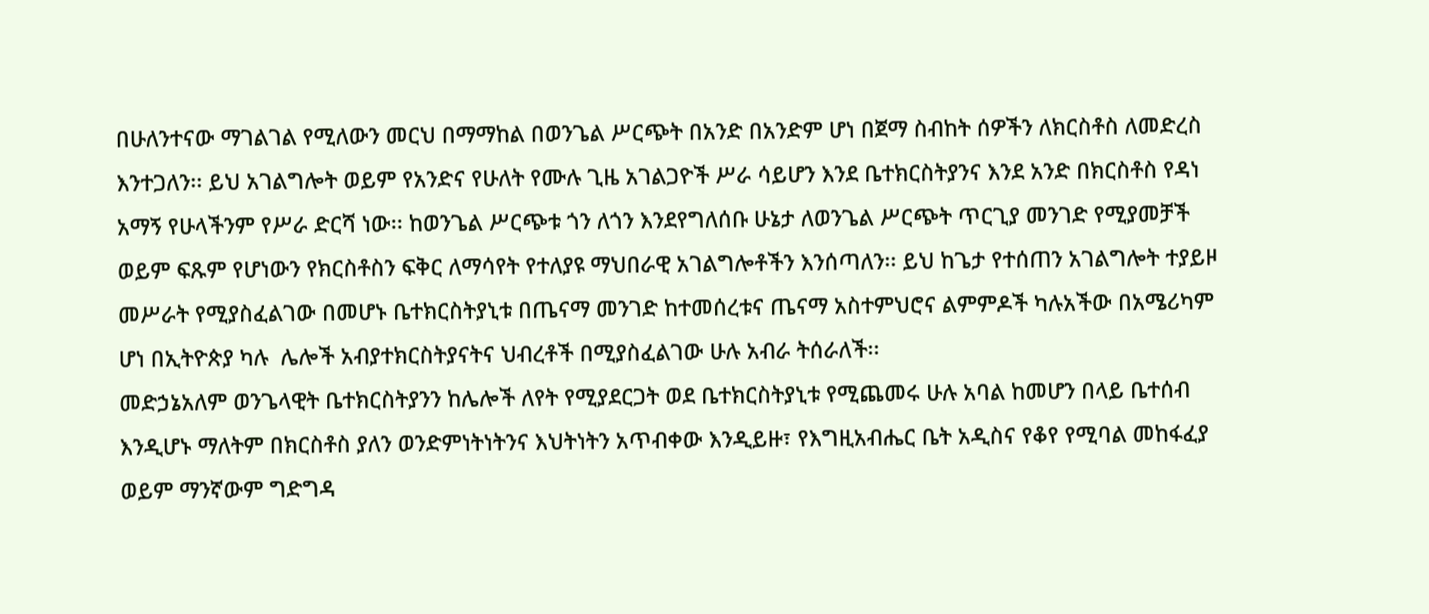በሁለንተናው ማገልገል የሚለውን መርህ በማማከል በወንጌል ሥርጭት በአንድ በአንድም ሆነ በጀማ ስብከት ሰዎችን ለክርስቶስ ለመድረስ እንተጋለን፡፡ ይህ አገልግሎት ወይም የአንድና የሁለት የሙሉ ጊዜ አገልጋዮች ሥራ ሳይሆን እንደ ቤተክርስትያንና እንደ አንድ በክርስቶስ የዳነ አማኝ የሁላችንም የሥራ ድርሻ ነው፡፡ ከወንጌል ሥርጭቱ ጎን ለጎን እንደየግለሰቡ ሁኔታ ለወንጌል ሥርጭት ጥርጊያ መንገድ የሚያመቻች ወይም ፍጹም የሆነውን የክርስቶስን ፍቅር ለማሳየት የተለያዩ ማህበራዊ አገልግሎቶችን እንሰጣለን፡፡ ይህ ከጌታ የተሰጠን አገልግሎት ተያይዞ መሥራት የሚያስፈልገው በመሆኑ ቤተክርስትያኒቱ በጤናማ መንገድ ከተመሰረቱና ጤናማ አስተምህሮና ልምምዶች ካሉአችው በአሜሪካም ሆነ በኢትዮጵያ ካሉ  ሌሎች አብያተክርስትያናትና ህብረቶች በሚያስፈልገው ሁሉ አብራ ትሰራለች፡፡
መድኃኔአለም ወንጌላዊት ቤተክርስትያንን ከሌሎች ለየት የሚያደርጋት ወደ ቤተክርስትያኒቱ የሚጨመሩ ሁሉ አባል ከመሆን በላይ ቤተሰብ እንዲሆኑ ማለትም በክርስቶስ ያለን ወንድምነትነትንና እህትነትን አጥብቀው እንዲይዙ፣ የእግዚአብሔር ቤት አዲስና የቆየ የሚባል መከፋፈያ ወይም ማንኛውም ግድግዳ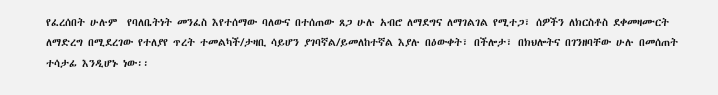የፈረሰበት ሁሉም  የባለቤትነት መንፈስ እየተሰማው ባለውና በተሰጠው ጸጋ ሁሉ አብሮ ለማደግና ለማገልገል የሚተጋ፣ ሰዎችን ለክርስቶስ ደቀመዛሙርት ለማድረግ በሚደረገው የተለያየ ጥረት ተመልካች/ታዛቢ ሳይሆን ያገባኛል/ይመለከተኛል እያሉ በዕውቀት፣ በችሎታ፣ በክህሎትና በገንዘባቸው ሁሉ በመሰጠት ተሳታፊ እንዲሆኑ ነው፡፡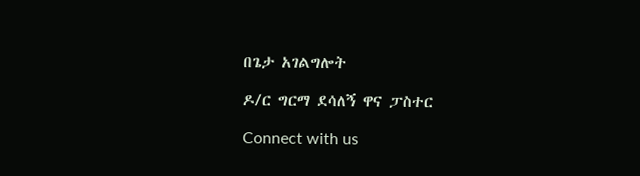በጌታ አገልግሎት

ዶ/ር ግርማ ደሳለኝ ዋና ፓስተር

Connect with us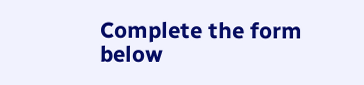Complete the form below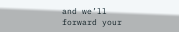and we’ll forward your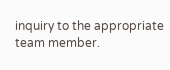inquiry to the appropriate team member.